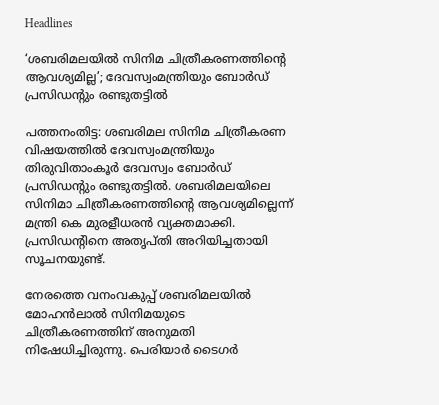Headlines

‘ശബരിമലയിൽ സിനിമ ചിത്രീകരണത്തിന്റെ ആവശ്യമില്ല’; ദേവസ്വംമന്ത്രിയും ബോർഡ് പ്രസിഡൻ്റും രണ്ടുതട്ടിൽ

പത്തനംതിട്ട: ശബരിമല സിനിമ ചിത്രീകരണ വിഷയത്തിൽ ദേവസ്വംമന്ത്രിയും തിരുവിതാംകൂർ ദേവസ്വം ബോർഡ് പ്രസിഡൻ്റും രണ്ടുതട്ടിൽ. ശബരിമലയിലെ സിനിമാ ചിത്രീകരണത്തിന്റെ ആവശ്യമില്ലെന്ന് മന്ത്രി കെ മുരളീധരൻ വ്യക്തമാക്കി. പ്രസിഡൻ്റിനെ അതൃപ്തി അറിയിച്ചതായി സൂചനയുണ്ട്.

നേരത്തെ വനംവകുപ്പ് ശബരിമലയിൽ മോഹൻലാൽ സിനിമയുടെ ചിത്രീകരണത്തിന് അനുമതി നിഷേധിച്ചിരുന്നു. പെരിയാർ ടൈഗർ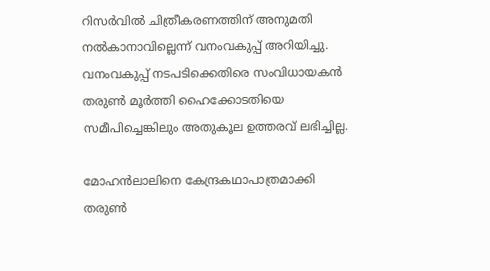റിസർവിൽ ചിത്രീകരണത്തിന് അനുമതി നൽകാനാവില്ലെന്ന് വനംവകുപ്പ് അറിയിച്ചു. വനംവകുപ്പ് നടപടിക്കെതിരെ സംവിധായകൻ തരുൺ മൂർത്തി ഹൈക്കോടതിയെ സമീപിച്ചെങ്കിലും അതുകൂല ഉത്തരവ് ലഭിച്ചില്ല.

മോഹൻലാലിനെ കേന്ദ്രകഥാപാത്രമാക്കി തരുൺ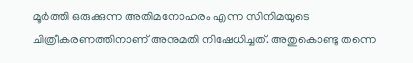മൂർത്തി ഒരുക്കുന്ന അതിമനോഹരം എന്ന സിനിമയുടെ ചിത്രീകരണത്തിനാണ് അനുമതി നിഷേധിച്ചത്. അതുകൊണ്ടു തന്നെ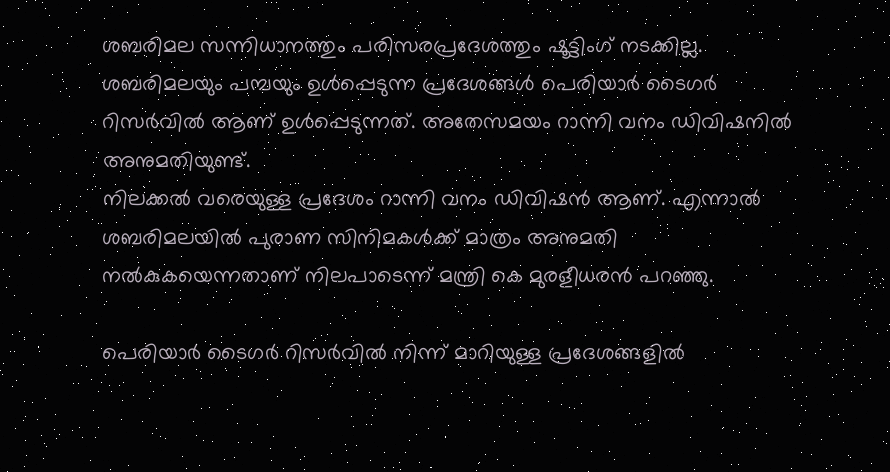ശബരിമല സന്നിധാനത്തും പരിസരപ്രദേശത്തും ഷൂട്ടിംഗ് നടക്കില്ല. ശബരിമലയും പമ്പയും ഉൾപ്പെടുന്ന പ്രദേശങ്ങൾ പെരിയാർ ടൈഗർ റിസർവിൽ ആണ് ഉൾപ്പെടുന്നത്. അതേസമയം റാന്നി വനം ഡിവിഷനിൽ അനുമതിയുണ്ട്.
നിലക്കൽ വരെയുള്ള പ്രദേശം റാന്നി വനം ഡിവിഷൻ ആണ്. എന്നാൽ ശബരിമലയിൽ പുരാണ സിനിമകൾക്ക് മാത്രം അനുമതി നൽകുകയെന്നതാണ് നിലപാടെന്ന് മന്ത്രി കെ മുരളീധരൻ പറഞ്ഞു.

പെരിയാർ ടൈഗർ റിസർവിൽ നിന്ന് മാറിയുള്ള പ്രദേശങ്ങളിൽ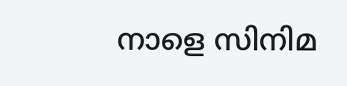നാളെ സിനിമ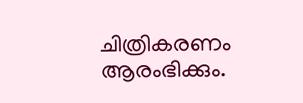ചിത്രികരണം ആരംഭിക്കും.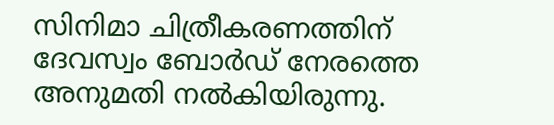സിനിമാ ചിത്രീകരണത്തിന് ദേവസ്വം ബോർഡ് നേരത്തെ അനുമതി നൽകിയിരുന്നു.